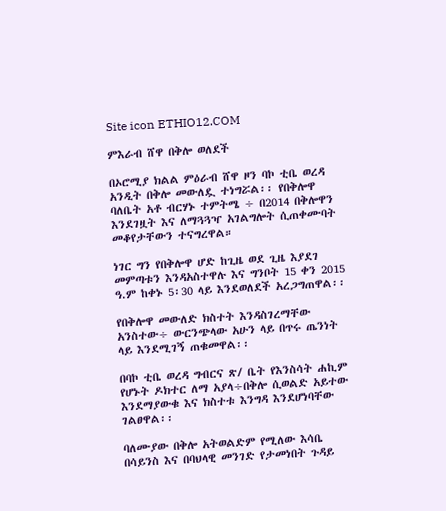Site icon ETHIO12.COM

ምእራብ ሸዋ በቅሎ ወለደች

በኦሮሚያ ክልል ምዕራብ ሸዋ ዞን ባኮ ቲቤ ወረዳ አንዲት በቅሎ መውለዷ ተነግሯል፡፡ የበቅሎዋ ባለቤት አቶ ብርሃኑ ተምትሜ ÷ በ2014 በቅሎዋን እንደገዟት እና ለማጓጓዣ አገልግሎት ሲጠቀሙባት መቆየታቸውን ተናግረዋል።

ነገር ግን የበቅሎዋ ሆድ ከጊዜ ወደ ጊዜ እያደገ መምጣቱን እንዳአስተዋሉ እና ግንቦት 15 ቀን 2015 ዓ.ም ከቀኑ 5፡30 ላይ እንደወለደች አረጋግጠዋል፡፡

የበቅሎዋ መውለድ ክስተት እንዳስገረማቸው አንስተው÷ ውርንጭላው አሁን ላይ በጥሩ ጤንነት ላይ እንደሚገኝ ጠቁመዋል፡፡

በባኮ ቲቤ ወረዳ ግብርና ጽ/ ቤት የእንስሳት ሐኪም የሆኑት ዶክተር ለማ አያላ÷በቅሎ ሲወልድ አይተው እንደማያውቁ እና ክስተቱ እንግዳ እንደሆነባቸው ገልፀዋል፡፡

ባለሙያው በቅሎ አትወልድም የሚለው እሳቤ በሳይንስ እና በባህላዊ መንገድ የታመነበት ጉዳይ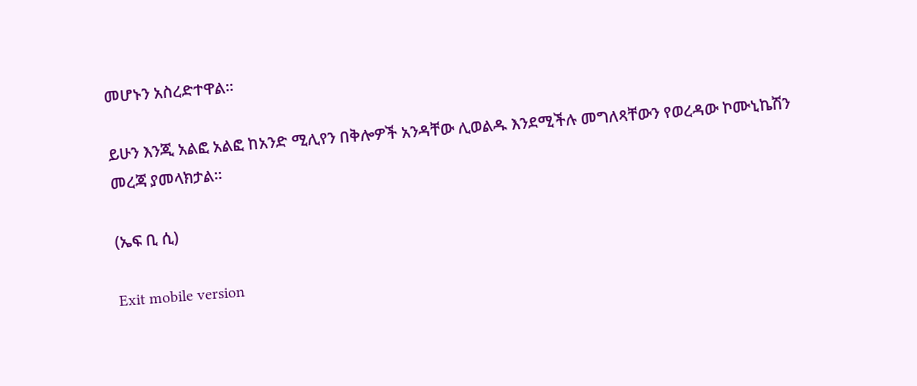መሆኑን አስረድተዋል፡፡

ይሁን እንጂ አልፎ አልፎ ከአንድ ሚሊየን በቅሎዎች አንዳቸው ሊወልዱ እንደሚችሉ መግለጻቸውን የወረዳው ኮሙኒኬሽን መረጃ ያመላክታል፡፡

(ኤፍ ቢ ሲ)

Exit mobile version